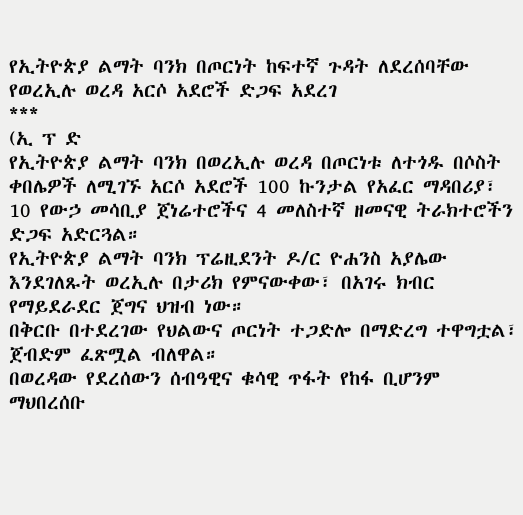የኢትዮጵያ ልማት ባንክ በጦርነት ከፍተኛ ጉዳት ለደረሰባቸው የወረኢሉ ወረዳ አርሶ አደሮች ድጋፍ አደረገ
***
(ኢ ፕ ድ
የኢትዮጵያ ልማት ባንክ በወረኢሉ ወረዳ በጦርነቱ ለተጎዱ በሶስት ቀበሌዎች ለሚገኙ አርሶ አደሮች 100 ኩንታል የአፈር ማዳበሪያ፣ 10 የውኃ መሳቢያ ጀነሬተሮችና 4 መለስተኛ ዘመናዊ ትራክተሮችን ድጋፍ አድርጓል።
የኢትዮጵያ ልማት ባንክ ፕሬዚደንት ዶ/ር ዮሐንስ አያሌው እንደገለጹት ወረኢሉ በታሪክ የምናውቀው፣ በአገሩ ክብር የማይደራደር ጀግና ህዝብ ነው።
በቅርቡ በተደረገው የህልውና ጦርነት ተጋድሎ በማድረግ ተዋግቷል፣ ጀብድም ፈጽሟል ብለዋል።
በወረዳው የደረሰውን ሰብዓዊና ቁሳዊ ጥፋት የከፋ ቢሆንም ማህበረሰቡ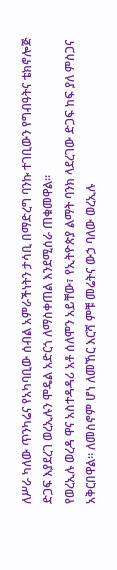ለሥራ ካለው ጥንካሬና የአካባቢው ሰብል አምራችነትን ታሳቢ በማድረግ ባንኩ ተገቢውን የግብዓትና ቴክኖሎጅ ድጋፍ እያደረገ ወረኢሉን ሞዴል አድርጎ ለማስቀጠል እንደሚሰራ ጠቁመዋል፡፡
የወረኢሉ ወረዳ ዋና አስተዳዳሪ አቶ ሰለሞን አይቸው፣ የኢትዮጵያ ልማት ባንክ ላደረገው ድጋፍ ከፍ ያለ ምስጋና አቅርበዋል። ለመስኖም ሆነ ለመኸር እርሻ ምቹ መሬትና ውኃ ባለው ወረኢሉ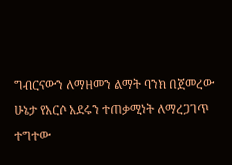ግብርናውን ለማዘመን ልማት ባንክ በጀመረው ሁኔታ የአርሶ አደሩን ተጠቃሚነት ለማረጋገጥ ተግተው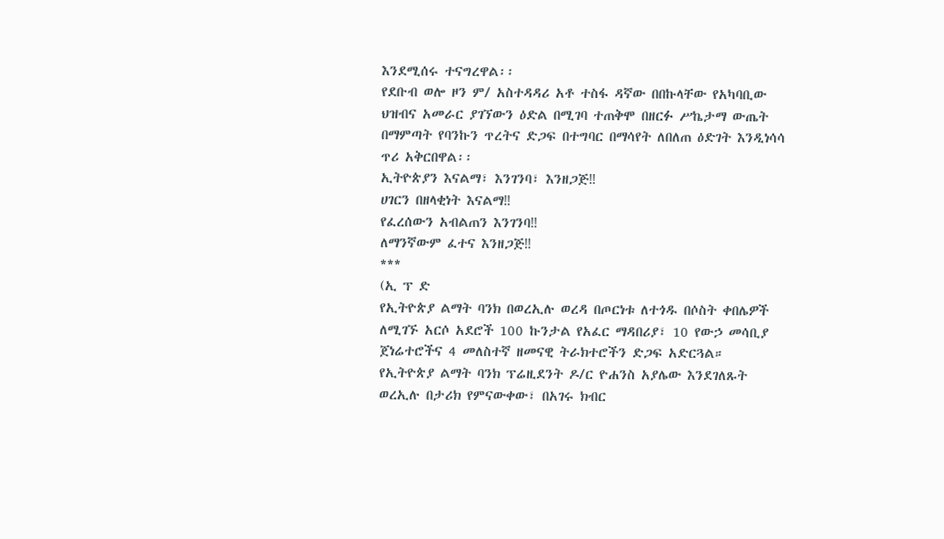እንደሚሰሩ ተናግረዋል፡፡
የደቡብ ወሎ ዞን ም/ አስተዳዳሪ አቶ ተስፋ ዳኛው በበኩላቸው የአካባቢው ህዝብና አመራር ያገኘውን ዕድል በሚገባ ተጠቅሞ በዘርፉ ሥኬታማ ውጤት በማምጣት የባንኩን ጥረትና ድጋፍ በተግባር በማሳየት ለበለጠ ዕድገት እንዲነሳሳ ጥሪ አቅርበዋል፡፡
ኢትዮጵያን እናልማ፣ እንገንባ፣ እንዘጋጅ‼
ሀገርን በዘላቂነት እናልማ‼
የፈረሰውን አብልጠን እንገንባ‼
ለማንኛውም ፈተና እንዘጋጅ‼
***
(ኢ ፕ ድ
የኢትዮጵያ ልማት ባንክ በወረኢሉ ወረዳ በጦርነቱ ለተጎዱ በሶስት ቀበሌዎች ለሚገኙ አርሶ አደሮች 100 ኩንታል የአፈር ማዳበሪያ፣ 10 የውኃ መሳቢያ ጀነሬተሮችና 4 መለስተኛ ዘመናዊ ትራክተሮችን ድጋፍ አድርጓል።
የኢትዮጵያ ልማት ባንክ ፕሬዚደንት ዶ/ር ዮሐንስ አያሌው እንደገለጹት ወረኢሉ በታሪክ የምናውቀው፣ በአገሩ ክብር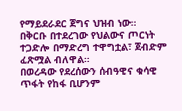የማይደራደር ጀግና ህዝብ ነው።
በቅርቡ በተደረገው የህልውና ጦርነት ተጋድሎ በማድረግ ተዋግቷል፣ ጀብድም ፈጽሟል ብለዋል።
በወረዳው የደረሰውን ሰብዓዊና ቁሳዊ ጥፋት የከፋ ቢሆንም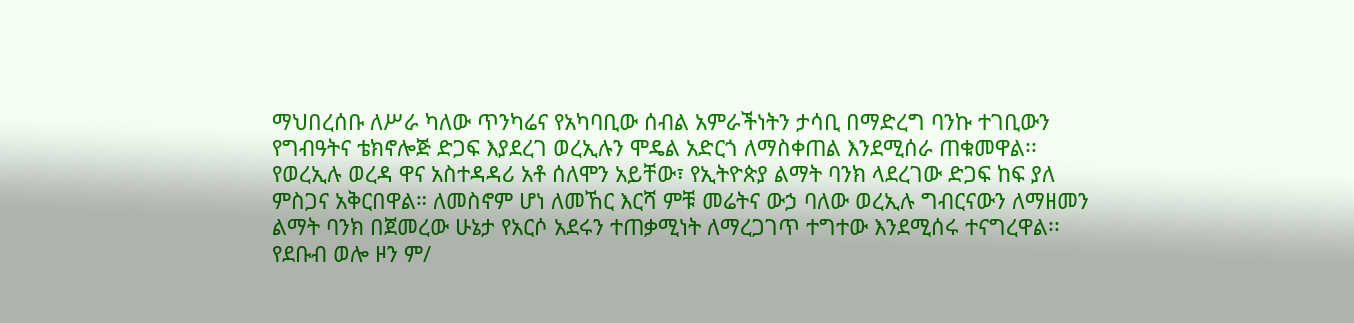ማህበረሰቡ ለሥራ ካለው ጥንካሬና የአካባቢው ሰብል አምራችነትን ታሳቢ በማድረግ ባንኩ ተገቢውን የግብዓትና ቴክኖሎጅ ድጋፍ እያደረገ ወረኢሉን ሞዴል አድርጎ ለማስቀጠል እንደሚሰራ ጠቁመዋል፡፡
የወረኢሉ ወረዳ ዋና አስተዳዳሪ አቶ ሰለሞን አይቸው፣ የኢትዮጵያ ልማት ባንክ ላደረገው ድጋፍ ከፍ ያለ ምስጋና አቅርበዋል። ለመስኖም ሆነ ለመኸር እርሻ ምቹ መሬትና ውኃ ባለው ወረኢሉ ግብርናውን ለማዘመን ልማት ባንክ በጀመረው ሁኔታ የአርሶ አደሩን ተጠቃሚነት ለማረጋገጥ ተግተው እንደሚሰሩ ተናግረዋል፡፡
የደቡብ ወሎ ዞን ም/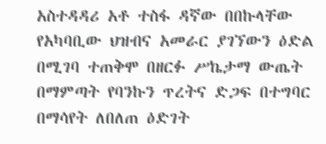አስተዳዳሪ አቶ ተስፋ ዳኛው በበኩላቸው የአካባቢው ህዝብና አመራር ያገኘውን ዕድል በሚገባ ተጠቅሞ በዘርፉ ሥኬታማ ውጤት በማምጣት የባንኩን ጥረትና ድጋፍ በተግባር በማሳየት ለበለጠ ዕድገት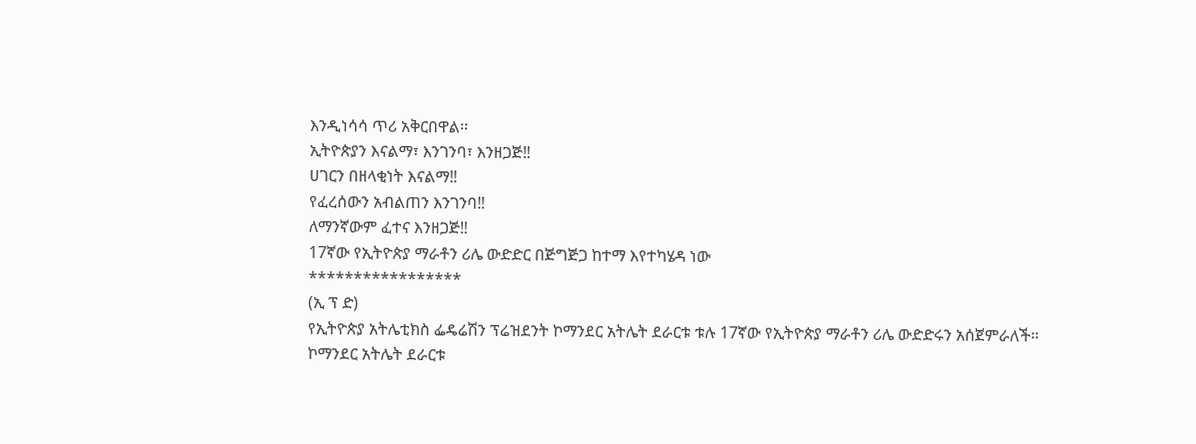እንዲነሳሳ ጥሪ አቅርበዋል፡፡
ኢትዮጵያን እናልማ፣ እንገንባ፣ እንዘጋጅ‼
ሀገርን በዘላቂነት እናልማ‼
የፈረሰውን አብልጠን እንገንባ‼
ለማንኛውም ፈተና እንዘጋጅ‼
17ኛው የኢትዮጵያ ማራቶን ሪሌ ውድድር በጅግጅጋ ከተማ እየተካሄዳ ነው
*****************
(ኢ ፕ ድ)
የኢትዮጵያ አትሌቲክስ ፌዴሬሽን ፕሬዝደንት ኮማንደር አትሌት ደራርቱ ቱሉ 17ኛው የኢትዮጵያ ማራቶን ሪሌ ውድድሩን አሰጀምራለች።
ኮማንደር አትሌት ደራርቱ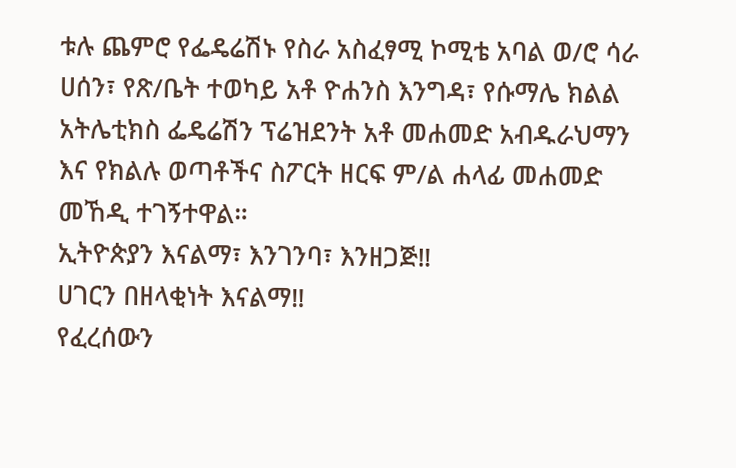ቱሉ ጨምሮ የፌዴሬሽኑ የስራ አስፈፃሚ ኮሚቴ አባል ወ/ሮ ሳራ ሀሰን፣ የጽ/ቤት ተወካይ አቶ ዮሐንስ እንግዳ፣ የሱማሌ ክልል አትሌቲክስ ፌዴሬሽን ፕሬዝደንት አቶ መሐመድ አብዱራህማን እና የክልሉ ወጣቶችና ስፖርት ዘርፍ ም/ል ሐላፊ መሐመድ መኸዲ ተገኝተዋል።
ኢትዮጵያን እናልማ፣ እንገንባ፣ እንዘጋጅ‼
ሀገርን በዘላቂነት እናልማ‼
የፈረሰውን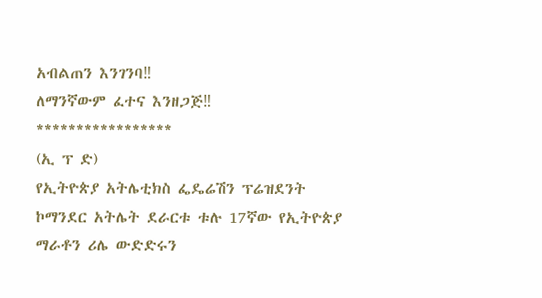አብልጠን እንገንባ‼
ለማንኛውም ፈተና እንዘጋጅ‼
*****************
(ኢ ፕ ድ)
የኢትዮጵያ አትሌቲክስ ፌዴሬሽን ፕሬዝደንት ኮማንደር አትሌት ደራርቱ ቱሉ 17ኛው የኢትዮጵያ ማራቶን ሪሌ ውድድሩን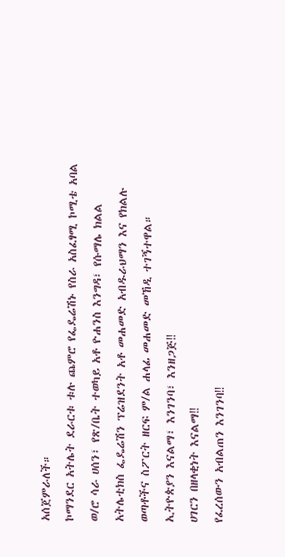አሰጀምራለች።
ኮማንደር አትሌት ደራርቱ ቱሉ ጨምሮ የፌዴሬሽኑ የስራ አስፈፃሚ ኮሚቴ አባል ወ/ሮ ሳራ ሀሰን፣ የጽ/ቤት ተወካይ አቶ ዮሐንስ እንግዳ፣ የሱማሌ ክልል አትሌቲክስ ፌዴሬሽን ፕሬዝደንት አቶ መሐመድ አብዱራህማን እና የክልሉ ወጣቶችና ስፖርት ዘርፍ ም/ል ሐላፊ መሐመድ መኸዲ ተገኝተዋል።
ኢትዮጵያን እናልማ፣ እንገንባ፣ እንዘጋጅ‼
ሀገርን በዘላቂነት እናልማ‼
የፈረሰውን አብልጠን እንገንባ‼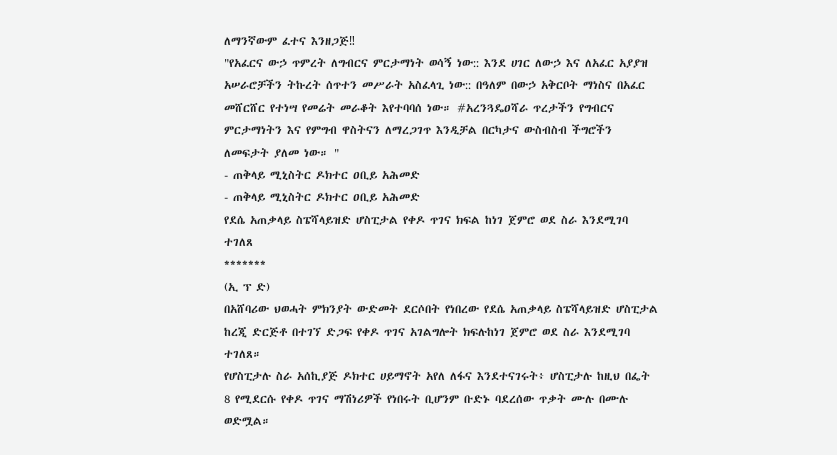ለማንኛውም ፈተና እንዘጋጅ‼
"የአፈርና ውኃ ጥምረት ለግብርና ምርታማነት ወሳኝ ነው:: እንደ ሀገር ለውኃ እና ለአፈር አያያዝ አሠራሮቻችን ትኩረት ሰጥተን መሥራት አስፈላጊ ነው:: በዓለም በውኃ አቅርቦት ማነስና በአፈር መሸርሸር የተነሣ የመሬት መራቆት እየተባባሰ ነው። #አረንጓዴዐሻራ ጥረታችን የግብርና ምርታማነትን እና የምግብ ዋስትናን ለማረጋገጥ እንዲቻል በርካታና ውስብስብ ችግሮችን ለመፍታት ያለመ ነው። "
- ጠቅላይ ሚኒስትር ዶክተር ዐቢይ አሕመድ
- ጠቅላይ ሚኒስትር ዶክተር ዐቢይ አሕመድ
የደሴ አጠቃላይ ስፔሻላይዝድ ሆስፒታል የቀዶ ጥገና ክፍል ከነገ ጀምሮ ወደ ስራ እንደሚገባ ተገለጸ
*******
(ኢ ፕ ድ)
በአሸባሪው ህወሓት ምክንያት ውድመት ደርሶበት የነበረው የደሴ አጠቃላይ ስፔሻላይዝድ ሆስፒታል ከረጂ ድርጅቶ በተገኘ ድጋፍ የቀዶ ጥገና አገልግሎት ክፍሉከነገ ጀምሮ ወደ ስራ እንደሚገባ ተገለጸ።
የሆስፒታሉ ስራ አሰኪያጅ ዶክተር ሀይማኖት አየለ ለፋና እንደተናገሩት፥ ሆስፒታሉ ከዚህ በፌት 8 የሚደርሱ የቀዶ ጥገና ማሽነሪዎች የነበሩት ቢሆንም ቡድኑ ባደረሰው ጥቃት ሙሉ በሙሉ ወድሟል።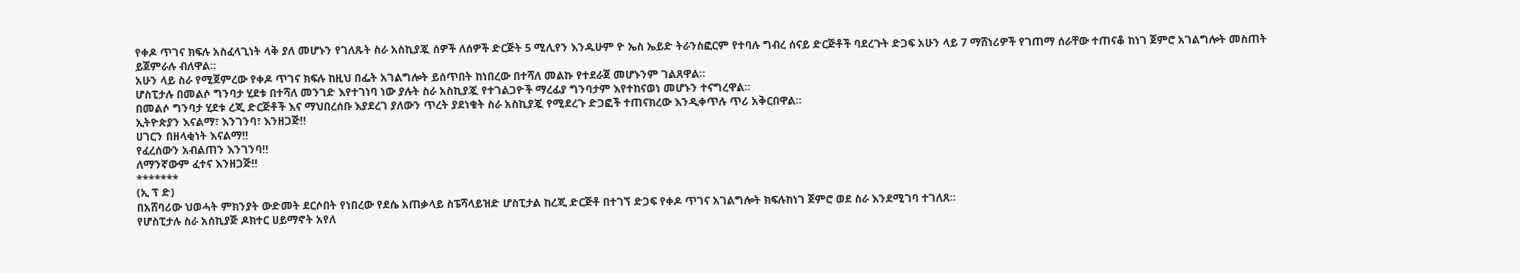የቀዶ ጥገና ክፍሉ አስፈላጊነት ላቅ ያለ መሆኑን የገለጹት ስራ አስኪያጇ ሰዎች ለሰዎች ድርጅት 5 ሚሊየን እንዱሁም ዮ ኤስ ኤይድ ትራንስፎርም የተባሉ ግብረ ሰናይ ድርጅቶች ባደረጉት ድጋፍ አሁን ላይ 7 ማሸነሪዎች የገጠማ ሰራቸው ተጠናቆ ከነገ ጀምሮ አገልግሎት መስጠት ይጀምራሉ ብለዋል።
አሁን ላይ ስራ የሚጀምረው የቀዶ ጥገና ክፍሉ ከዚህ በፌት አገልግሎት ይሰጥበት ከነበረው በተሻለ መልኩ የተደራጀ መሆኑንም ገልጸዋል።
ሆስፒታሉ በመልሶ ግንባታ ሂደቱ በተሻለ መንገድ እየተገነባ ነው ያሉት ስራ አስኪያጇ የተገልጋዮች ማረፊያ ግንባታም እየተከናወነ መሆኑን ተናግረዋል።
በመልሶ ግንባታ ሂደቱ ረጂ ድርጅቶች እና ማህበረሰቡ እያደረገ ያለውን ጥረት ያደነቁት ስራ አስኪያጇ የሚደረጉ ድጋፎች ተጠናክረው እንዲቀጥሉ ጥሪ አቅርበዋል።
ኢትዮጵያን እናልማ፣ እንገንባ፣ እንዘጋጅ‼
ሀገርን በዘላቂነት እናልማ‼
የፈረሰውን አብልጠን እንገንባ‼
ለማንኛውም ፈተና እንዘጋጅ‼
*******
(ኢ ፕ ድ)
በአሸባሪው ህወሓት ምክንያት ውድመት ደርሶበት የነበረው የደሴ አጠቃላይ ስፔሻላይዝድ ሆስፒታል ከረጂ ድርጅቶ በተገኘ ድጋፍ የቀዶ ጥገና አገልግሎት ክፍሉከነገ ጀምሮ ወደ ስራ እንደሚገባ ተገለጸ።
የሆስፒታሉ ስራ አሰኪያጅ ዶክተር ሀይማኖት አየለ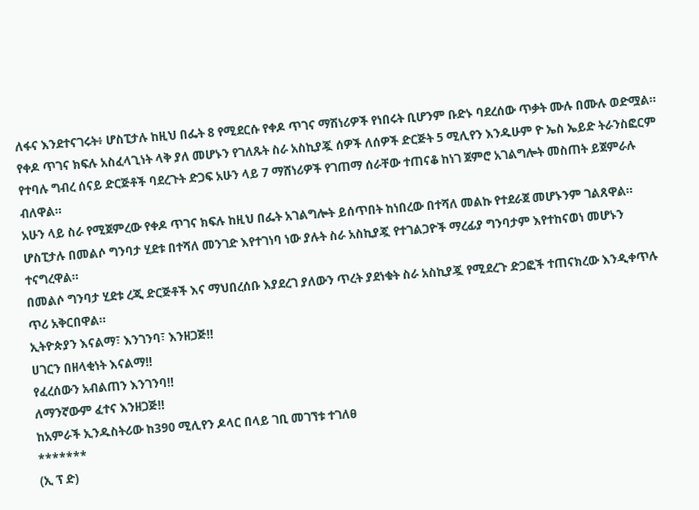ለፋና እንደተናገሩት፥ ሆስፒታሉ ከዚህ በፌት 8 የሚደርሱ የቀዶ ጥገና ማሽነሪዎች የነበሩት ቢሆንም ቡድኑ ባደረሰው ጥቃት ሙሉ በሙሉ ወድሟል።
የቀዶ ጥገና ክፍሉ አስፈላጊነት ላቅ ያለ መሆኑን የገለጹት ስራ አስኪያጇ ሰዎች ለሰዎች ድርጅት 5 ሚሊየን እንዱሁም ዮ ኤስ ኤይድ ትራንስፎርም የተባሉ ግብረ ሰናይ ድርጅቶች ባደረጉት ድጋፍ አሁን ላይ 7 ማሸነሪዎች የገጠማ ሰራቸው ተጠናቆ ከነገ ጀምሮ አገልግሎት መስጠት ይጀምራሉ ብለዋል።
አሁን ላይ ስራ የሚጀምረው የቀዶ ጥገና ክፍሉ ከዚህ በፌት አገልግሎት ይሰጥበት ከነበረው በተሻለ መልኩ የተደራጀ መሆኑንም ገልጸዋል።
ሆስፒታሉ በመልሶ ግንባታ ሂደቱ በተሻለ መንገድ እየተገነባ ነው ያሉት ስራ አስኪያጇ የተገልጋዮች ማረፊያ ግንባታም እየተከናወነ መሆኑን ተናግረዋል።
በመልሶ ግንባታ ሂደቱ ረጂ ድርጅቶች እና ማህበረሰቡ እያደረገ ያለውን ጥረት ያደነቁት ስራ አስኪያጇ የሚደረጉ ድጋፎች ተጠናክረው እንዲቀጥሉ ጥሪ አቅርበዋል።
ኢትዮጵያን እናልማ፣ እንገንባ፣ እንዘጋጅ‼
ሀገርን በዘላቂነት እናልማ‼
የፈረሰውን አብልጠን እንገንባ‼
ለማንኛውም ፈተና እንዘጋጅ‼
ከአምራች ኢንዱስትሪው ከ390 ሚሊየን ዶላር በላይ ገቢ መገኘቱ ተገለፀ
*******
(ኢ ፕ ድ)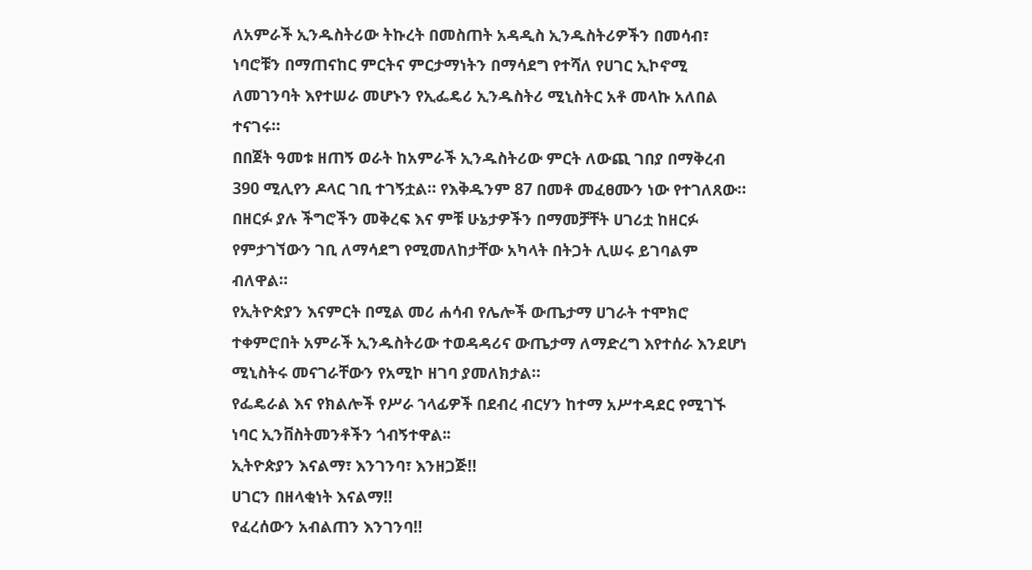ለአምራች ኢንዱስትሪው ትኩረት በመስጠት አዳዲስ ኢንዱስትሪዎችን በመሳብ፣ ነባሮቹን በማጠናከር ምርትና ምርታማነትን በማሳደግ የተሻለ የሀገር ኢኮኖሚ ለመገንባት እየተሠራ መሆኑን የኢፌዴሪ ኢንዱስትሪ ሚኒስትር አቶ መላኩ አለበል ተናገሩ።
በበጀት ዓመቱ ዘጠኝ ወራት ከአምራች ኢንዱስትሪው ምርት ለውጪ ገበያ በማቅረብ 390 ሚሊየን ዶላር ገቢ ተገኝቷል። የእቅዱንም 87 በመቶ መፈፀሙን ነው የተገለጸው።
በዘርፉ ያሉ ችግሮችን መቅረፍ እና ምቹ ሁኔታዎችን በማመቻቸት ሀገሪቷ ከዘርፉ የምታገኘውን ገቢ ለማሳደግ የሚመለከታቸው አካላት በትጋት ሊሠሩ ይገባልም ብለዋል።
የኢትዮጵያን እናምርት በሚል መሪ ሐሳብ የሌሎች ውጤታማ ሀገራት ተሞክሮ ተቀምሮበት አምራች ኢንዱስትሪው ተወዳዳሪና ውጤታማ ለማድረግ እየተሰራ እንደሆነ ሚኒስትሩ መናገራቸውን የአሚኮ ዘገባ ያመለክታል።
የፌዴራል እና የክልሎች የሥራ ኀላፊዎች በደብረ ብርሃን ከተማ አሥተዳደር የሚገኙ ነባር ኢንቨስትመንቶችን ጎብኝተዋል፡፡
ኢትዮጵያን እናልማ፣ እንገንባ፣ እንዘጋጅ‼
ሀገርን በዘላቂነት እናልማ‼
የፈረሰውን አብልጠን እንገንባ‼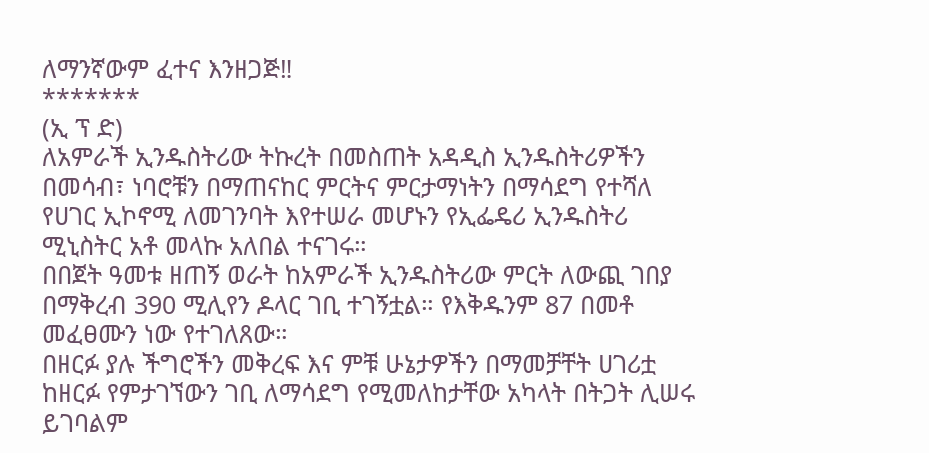ለማንኛውም ፈተና እንዘጋጅ‼
*******
(ኢ ፕ ድ)
ለአምራች ኢንዱስትሪው ትኩረት በመስጠት አዳዲስ ኢንዱስትሪዎችን በመሳብ፣ ነባሮቹን በማጠናከር ምርትና ምርታማነትን በማሳደግ የተሻለ የሀገር ኢኮኖሚ ለመገንባት እየተሠራ መሆኑን የኢፌዴሪ ኢንዱስትሪ ሚኒስትር አቶ መላኩ አለበል ተናገሩ።
በበጀት ዓመቱ ዘጠኝ ወራት ከአምራች ኢንዱስትሪው ምርት ለውጪ ገበያ በማቅረብ 390 ሚሊየን ዶላር ገቢ ተገኝቷል። የእቅዱንም 87 በመቶ መፈፀሙን ነው የተገለጸው።
በዘርፉ ያሉ ችግሮችን መቅረፍ እና ምቹ ሁኔታዎችን በማመቻቸት ሀገሪቷ ከዘርፉ የምታገኘውን ገቢ ለማሳደግ የሚመለከታቸው አካላት በትጋት ሊሠሩ ይገባልም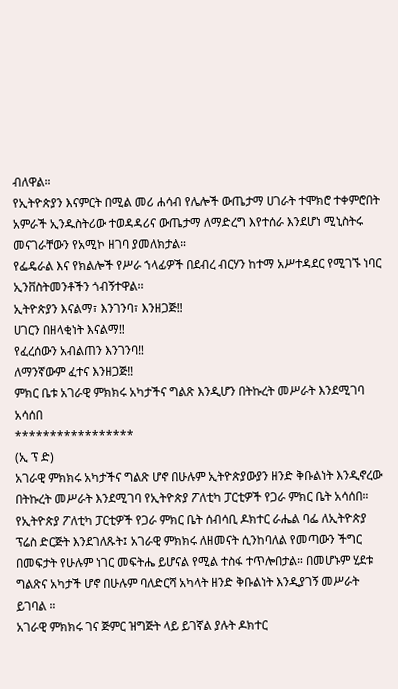ብለዋል።
የኢትዮጵያን እናምርት በሚል መሪ ሐሳብ የሌሎች ውጤታማ ሀገራት ተሞክሮ ተቀምሮበት አምራች ኢንዱስትሪው ተወዳዳሪና ውጤታማ ለማድረግ እየተሰራ እንደሆነ ሚኒስትሩ መናገራቸውን የአሚኮ ዘገባ ያመለክታል።
የፌዴራል እና የክልሎች የሥራ ኀላፊዎች በደብረ ብርሃን ከተማ አሥተዳደር የሚገኙ ነባር ኢንቨስትመንቶችን ጎብኝተዋል፡፡
ኢትዮጵያን እናልማ፣ እንገንባ፣ እንዘጋጅ‼
ሀገርን በዘላቂነት እናልማ‼
የፈረሰውን አብልጠን እንገንባ‼
ለማንኛውም ፈተና እንዘጋጅ‼
ምክር ቤቱ አገራዊ ምክክሩ አካታችና ግልጽ እንዲሆን በትኩረት መሥራት እንደሚገባ አሳሰበ
*****************
(ኢ ፕ ድ)
አገራዊ ምክክሩ አካታችና ግልጽ ሆኖ በሁሉም ኢትዮጵያውያን ዘንድ ቅቡልነት እንዲኖረው በትኩረት መሥራት እንደሚገባ የኢትዮጵያ ፖለቲካ ፓርቲዎች የጋራ ምክር ቤት አሳሰበ።
የኢትዮጵያ ፖለቲካ ፓርቲዎች የጋራ ምክር ቤት ሰብሳቢ ዶክተር ራሔል ባፌ ለኢትዮጵያ ፕሬስ ድርጅት እንደገለጹት፤ አገራዊ ምክክሩ ለዘመናት ሲንከባለል የመጣውን ችግር በመፍታት የሁሉም ነገር መፍትሔ ይሆናል የሚል ተስፋ ተጥሎበታል። በመሆኑም ሂደቱ ግልጽና አካታች ሆኖ በሁሉም ባለድርሻ አካላት ዘንድ ቅቡልነት እንዲያገኝ መሥራት ይገባል ።
አገራዊ ምክክሩ ገና ጅምር ዝግጅት ላይ ይገኛል ያሉት ዶክተር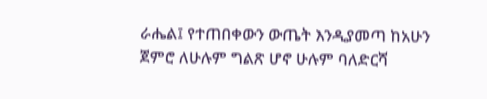ራሔል፤ የተጠበቀውን ውጤት እንዲያመጣ ከአሁን ጀምሮ ለሁሉም ግልጽ ሆኖ ሁሉም ባለድርሻ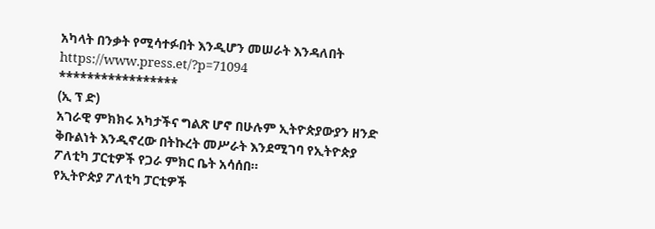አካላት በንቃት የሚሳተፉበት እንዲሆን መሠራት እንዳለበት
https://www.press.et/?p=71094
*****************
(ኢ ፕ ድ)
አገራዊ ምክክሩ አካታችና ግልጽ ሆኖ በሁሉም ኢትዮጵያውያን ዘንድ ቅቡልነት እንዲኖረው በትኩረት መሥራት እንደሚገባ የኢትዮጵያ ፖለቲካ ፓርቲዎች የጋራ ምክር ቤት አሳሰበ።
የኢትዮጵያ ፖለቲካ ፓርቲዎች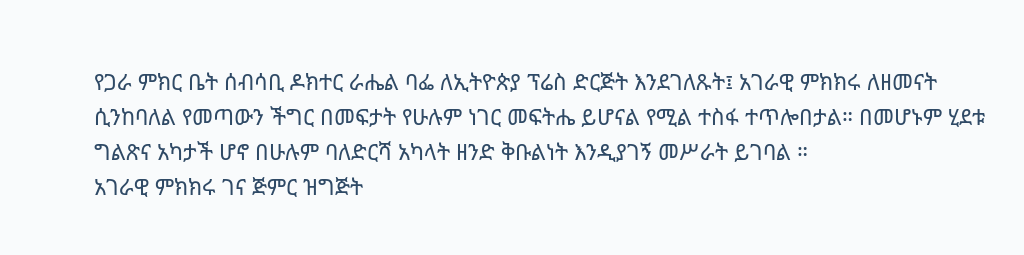የጋራ ምክር ቤት ሰብሳቢ ዶክተር ራሔል ባፌ ለኢትዮጵያ ፕሬስ ድርጅት እንደገለጹት፤ አገራዊ ምክክሩ ለዘመናት ሲንከባለል የመጣውን ችግር በመፍታት የሁሉም ነገር መፍትሔ ይሆናል የሚል ተስፋ ተጥሎበታል። በመሆኑም ሂደቱ ግልጽና አካታች ሆኖ በሁሉም ባለድርሻ አካላት ዘንድ ቅቡልነት እንዲያገኝ መሥራት ይገባል ።
አገራዊ ምክክሩ ገና ጅምር ዝግጅት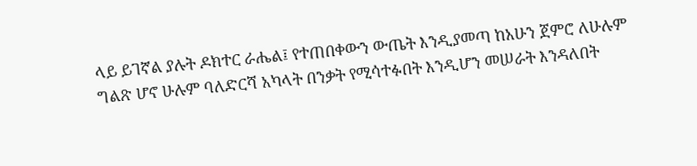ላይ ይገኛል ያሉት ዶክተር ራሔል፤ የተጠበቀውን ውጤት እንዲያመጣ ከአሁን ጀምሮ ለሁሉም ግልጽ ሆኖ ሁሉም ባለድርሻ አካላት በንቃት የሚሳተፉበት እንዲሆን መሠራት እንዳለበት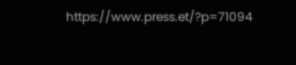https://www.press.et/?p=71094